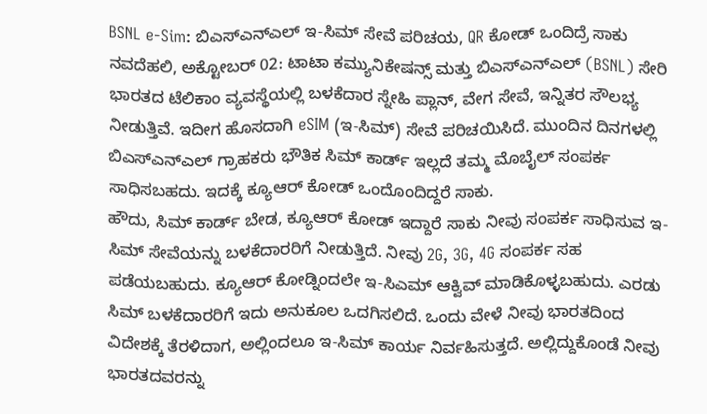BSNL e-Sim: ಬಿಎಸ್ಎನ್ಎಲ್ ಇ-ಸಿಮ್ ಸೇವೆ ಪರಿಚಯ, QR ಕೋಡ್ ಒಂದಿದ್ರೆ ಸಾಕು
ನವದೆಹಲಿ, ಅಕ್ಟೋಬರ್ 02: ಟಾಟಾ ಕಮ್ಯುನಿಕೇಷನ್ಸ್ ಮತ್ತು ಬಿಎಸ್ಎನ್ಎಲ್ (BSNL) ಸೇರಿ ಭಾರತದ ಟೆಲಿಕಾಂ ವ್ಯವಸ್ಥೆಯಲ್ಲಿ ಬಳಕೆದಾರ ಸ್ನೇಹಿ ಪ್ಲಾನ್, ವೇಗ ಸೇವೆ, ಇನ್ನಿತರ ಸೌಲಭ್ಯ ನೀಡುತ್ತಿವೆ. ಇದೀಗ ಹೊಸದಾಗಿ eSIM (ಇ-ಸಿಮ್) ಸೇವೆ ಪರಿಚಯಿಸಿದೆ. ಮುಂದಿನ ದಿನಗಳಲ್ಲಿ ಬಿಎಸ್ಎನ್ಎಲ್ ಗ್ರಾಹಕರು ಭೌತಿಕ ಸಿಮ್ ಕಾರ್ಡ್ ಇಲ್ಲದೆ ತಮ್ಮ ಮೊಬೈಲ್ ಸಂಪರ್ಕ ಸಾಧಿಸಬಹದು. ಇದಕ್ಕೆ ಕ್ಯೂಆರ್ ಕೋಡ್ ಒಂದೊಂದಿದ್ದರೆ ಸಾಕು.
ಹೌದು, ಸಿಮ್ ಕಾರ್ಡ್ ಬೇಡ, ಕ್ಯೂಆರ್ ಕೋಡ್ ಇದ್ದಾರೆ ಸಾಕು ನೀವು ಸಂಪರ್ಕ ಸಾಧಿಸುವ ಇ-ಸಿಮ್ ಸೇವೆಯನ್ನು ಬಳಕೆದಾರರಿಗೆ ನೀಡುತ್ತಿದೆ. ನೀವು 2G, 3G, 4G ಸಂಪರ್ಕ ಸಹ ಪಡೆಯಬಹುದು. ಕ್ಯೂಆರ್ ಕೋಡ್ನಿಂದಲೇ ಇ-ಸಿಎಮ್ ಆಕ್ವಿವ್ ಮಾಡಿಕೊಳ್ಳಬಹುದು. ಎರಡು ಸಿಮ್ ಬಳಕೆದಾರರಿಗೆ ಇದು ಅನುಕೂಲ ಒದಗಿಸಲಿದೆ. ಒಂದು ವೇಳೆ ನೀವು ಭಾರತದಿಂದ ವಿದೇಶಕ್ಕೆ ತೆರಳಿದಾಗ, ಅಲ್ಲಿಂದಲೂ ಇ-ಸಿಮ್ ಕಾರ್ಯ ನಿರ್ವಹಿಸುತ್ತದೆ. ಅಲ್ಲಿದ್ದುಕೊಂಡೆ ನೀವು ಭಾರತದವರನ್ನು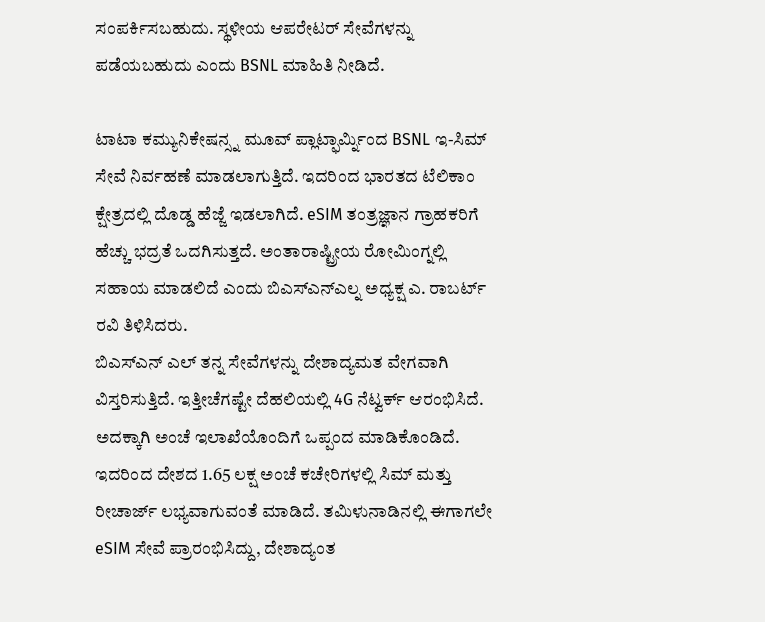ಸಂಪರ್ಕಿಸಬಹುದು. ಸ್ಥಳೀಯ ಆಪರೇಟರ್ ಸೇವೆಗಳನ್ನು ಪಡೆಯಬಹುದು ಎಂದು BSNL ಮಾಹಿತಿ ನೀಡಿದೆ.

ಟಾಟಾ ಕಮ್ಯುನಿಕೇಷನ್ಸ್ನ ಮೂವ್ ಪ್ಲಾಟ್ಫಾರ್ಮ್ನಿಂದ BSNL ಇ-ಸಿಮ್ ಸೇವೆ ನಿರ್ವಹಣೆ ಮಾಡಲಾಗುತ್ತಿದೆ. ಇದರಿಂದ ಭಾರತದ ಟೆಲಿಕಾಂ ಕ್ಷೇತ್ರದಲ್ಲಿ ದೊಡ್ಡ ಹೆಜ್ಜೆ ಇಡಲಾಗಿದೆ. eSIM ತಂತ್ರಜ್ಞಾನ ಗ್ರಾಹಕರಿಗೆ ಹೆಚ್ಚು ಭದ್ರತೆ ಒದಗಿಸುತ್ತದೆ. ಅಂತಾರಾಷ್ಟ್ರೀಯ ರೋಮಿಂಗ್ನಲ್ಲಿ ಸಹಾಯ ಮಾಡಲಿದೆ ಎಂದು ಬಿಎಸ್ಎನ್ಎಲ್ನ ಅಧ್ಯಕ್ಷ ಎ. ರಾಬರ್ಟ್ ರವಿ ತಿಳಿಸಿದರು.
ಬಿಎಸ್ಎನ್ ಎಲ್ ತನ್ನ ಸೇವೆಗಳನ್ನು ದೇಶಾದ್ಯಮತ ವೇಗವಾಗಿ ವಿಸ್ತರಿಸುತ್ತಿದೆ. ಇತ್ತೀಚೆಗಷ್ಟೇ ದೆಹಲಿಯಲ್ಲಿ 4G ನೆಟ್ವರ್ಕ್ ಆರಂಭಿಸಿದೆ. ಅದಕ್ಕಾಗಿ ಅಂಚೆ ಇಲಾಖೆಯೊಂದಿಗೆ ಒಪ್ಪಂದ ಮಾಡಿಕೊಂಡಿದೆ. ಇದರಿಂದ ದೇಶದ 1.65 ಲಕ್ಷ ಅಂಚೆ ಕಚೇರಿಗಳಲ್ಲಿ ಸಿಮ್ ಮತ್ತು ರೀಚಾರ್ಜ್ ಲಭ್ಯವಾಗುವಂತೆ ಮಾಡಿದೆ. ತಮಿಳುನಾಡಿನಲ್ಲಿ ಈಗಾಗಲೇ eSIM ಸೇವೆ ಪ್ರಾರಂಭಿಸಿದ್ದು, ದೇಶಾದ್ಯಂತ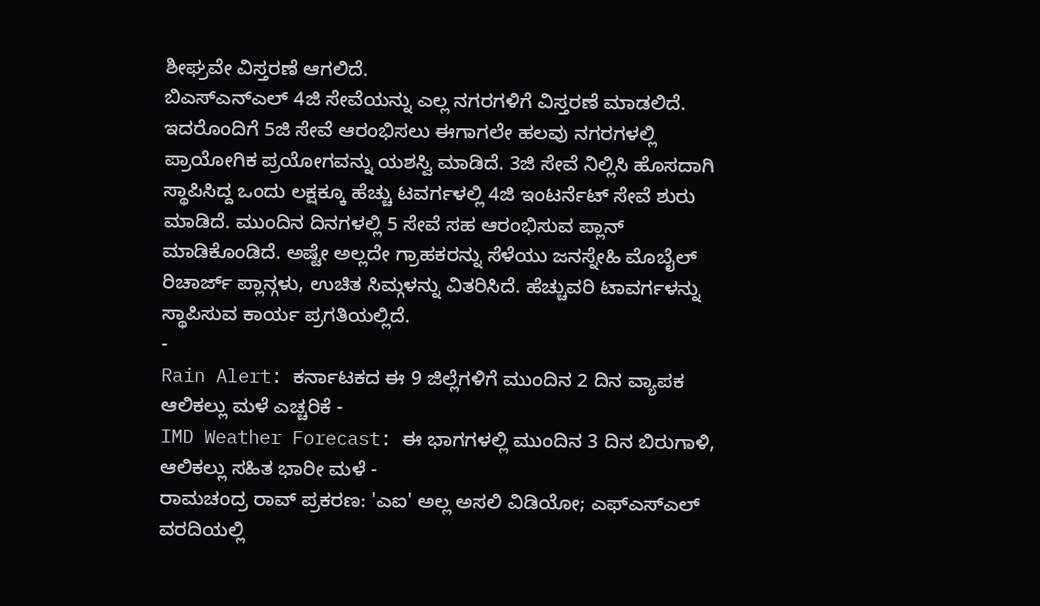ಶೀಘ್ರವೇ ವಿಸ್ತರಣೆ ಆಗಲಿದೆ.
ಬಿಎಸ್ಎನ್ಎಲ್ 4ಜಿ ಸೇವೆಯನ್ನು ಎಲ್ಲ ನಗರಗಳಿಗೆ ವಿಸ್ತರಣೆ ಮಾಡಲಿದೆ. ಇದರೊಂದಿಗೆ 5ಜಿ ಸೇವೆ ಆರಂಭಿಸಲು ಈಗಾಗಲೇ ಹಲವು ನಗರಗಳಲ್ಲಿ ಪ್ರಾಯೋಗಿಕ ಪ್ರಯೋಗವನ್ನು ಯಶಸ್ವಿ ಮಾಡಿದೆ. 3ಜಿ ಸೇವೆ ನಿಲ್ಲಿಸಿ ಹೊಸದಾಗಿ ಸ್ಥಾಪಿಸಿದ್ದ ಒಂದು ಲಕ್ಷಕ್ಕೂ ಹೆಚ್ಚು ಟವರ್ಗಳಲ್ಲಿ 4ಜಿ ಇಂಟರ್ನೆಟ್ ಸೇವೆ ಶುರು ಮಾಡಿದೆ. ಮುಂದಿನ ದಿನಗಳಲ್ಲಿ 5 ಸೇವೆ ಸಹ ಆರಂಭಿಸುವ ಪ್ಲಾನ್ ಮಾಡಿಕೊಂಡಿದೆ. ಅಷ್ಟೇ ಅಲ್ಲದೇ ಗ್ರಾಹಕರನ್ನು ಸೆಳೆಯು ಜನಸ್ನೇಹಿ ಮೊಬೈಲ್ ರಿಚಾರ್ಜ್ ಪ್ಲಾನ್ಗಳು, ಉಚಿತ ಸಿಮ್ಗಳನ್ನು ವಿತರಿಸಿದೆ. ಹೆಚ್ಚುವರಿ ಟಾವರ್ಗಳನ್ನು ಸ್ಥಾಪಿಸುವ ಕಾರ್ಯ ಪ್ರಗತಿಯಲ್ಲಿದೆ.
-
Rain Alert: ಕರ್ನಾಟಕದ ಈ 9 ಜಿಲ್ಲೆಗಳಿಗೆ ಮುಂದಿನ 2 ದಿನ ವ್ಯಾಪಕ ಆಲಿಕಲ್ಲು ಮಳೆ ಎಚ್ಚರಿಕೆ -
IMD Weather Forecast: ಈ ಭಾಗಗಳಲ್ಲಿ ಮುಂದಿನ 3 ದಿನ ಬಿರುಗಾಳಿ, ಆಲಿಕಲ್ಲು ಸಹಿತ ಭಾರೀ ಮಳೆ -
ರಾಮಚಂದ್ರ ರಾವ್ ಪ್ರಕರಣ: 'ಎಐ' ಅಲ್ಲ ಅಸಲಿ ವಿಡಿಯೋ; ಎಫ್ಎಸ್ಎಲ್ ವರದಿಯಲ್ಲಿ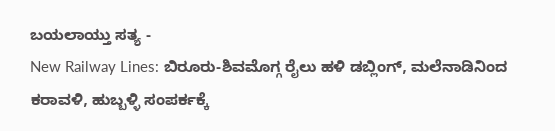ಬಯಲಾಯ್ತು ಸತ್ಯ -
New Railway Lines: ಬಿರೂರು-ಶಿವಮೊಗ್ಗ ರೈಲು ಹಳಿ ಡಬ್ಲಿಂಗ್, ಮಲೆನಾಡಿನಿಂದ ಕರಾವಳಿ, ಹುಬ್ಬಳ್ಳಿ ಸಂಪರ್ಕಕ್ಕೆ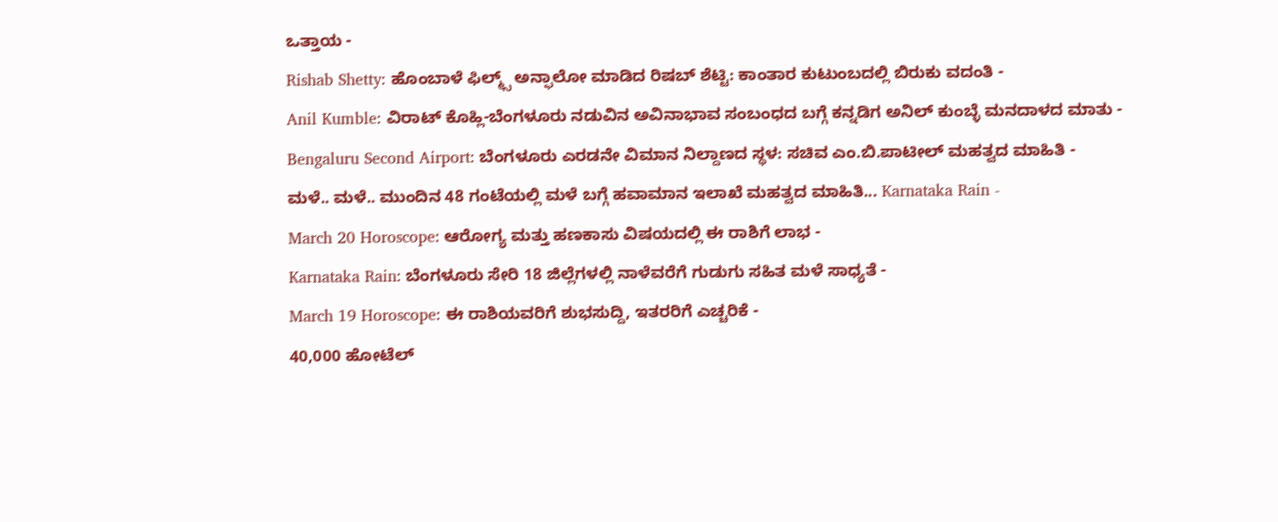ಒತ್ತಾಯ -
Rishab Shetty: ಹೊಂಬಾಳೆ ಫಿಲ್ಮ್ಸ್ ಅನ್ಫಾಲೋ ಮಾಡಿದ ರಿಷಬ್ ಶೆಟ್ಟಿ: ಕಾಂತಾರ ಕುಟುಂಬದಲ್ಲಿ ಬಿರುಕು ವದಂತಿ -
Anil Kumble: ವಿರಾಟ್ ಕೊಹ್ಲಿ-ಬೆಂಗಳೂರು ನಡುವಿನ ಅವಿನಾಭಾವ ಸಂಬಂಧದ ಬಗ್ಗೆ ಕನ್ನಡಿಗ ಅನಿಲ್ ಕುಂಬ್ಳೆ ಮನದಾಳದ ಮಾತು -
Bengaluru Second Airport: ಬೆಂಗಳೂರು ಎರಡನೇ ವಿಮಾನ ನಿಲ್ದಾಣದ ಸ್ಥಳ: ಸಚಿವ ಎಂ.ಬಿ.ಪಾಟೀಲ್ ಮಹತ್ವದ ಮಾಹಿತಿ -
ಮಳೆ.. ಮಳೆ.. ಮುಂದಿನ 48 ಗಂಟೆಯಲ್ಲಿ ಮಳೆ ಬಗ್ಗೆ ಹವಾಮಾನ ಇಲಾಖೆ ಮಹತ್ವದ ಮಾಹಿತಿ... Karnataka Rain -
March 20 Horoscope: ಆರೋಗ್ಯ ಮತ್ತು ಹಣಕಾಸು ವಿಷಯದಲ್ಲಿ ಈ ರಾಶಿಗೆ ಲಾಭ -
Karnataka Rain: ಬೆಂಗಳೂರು ಸೇರಿ 18 ಜಿಲ್ಲೆಗಳಲ್ಲಿ ನಾಳೆವರೆಗೆ ಗುಡುಗು ಸಹಿತ ಮಳೆ ಸಾಧ್ಯತೆ -
March 19 Horoscope: ಈ ರಾಶಿಯವರಿಗೆ ಶುಭಸುದ್ದಿ, ಇತರರಿಗೆ ಎಚ್ಚರಿಕೆ -
40,000 ಹೋಟೆಲ್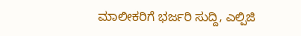ಮಾಲೀಕರಿಗೆ ಭರ್ಜರಿ ಸುದ್ದಿ, ಎಲ್ಪಿಜಿ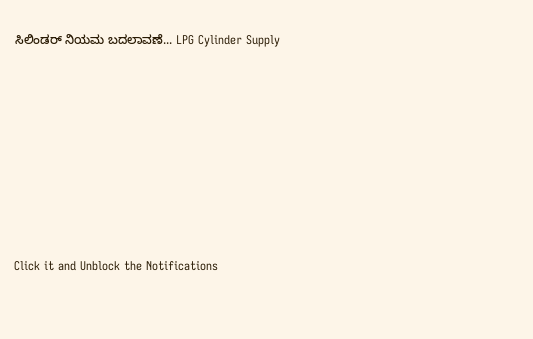ಸಿಲಿಂಡರ್ ನಿಯಮ ಬದಲಾವಣೆ... LPG Cylinder Supply












Click it and Unblock the Notifications